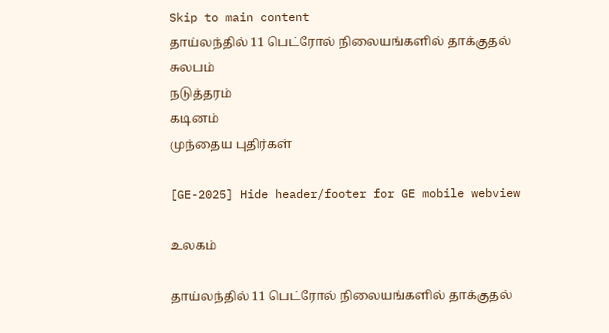Skip to main content
தாய்லந்தில் 11 பெட்ரோல் நிலையங்களில் தாக்குதல்
சுலபம்
நடுத்தரம்
கடினம்
முந்தைய புதிர்கள்

[GE-2025] Hide header/footer for GE mobile webview

உலகம்

தாய்லந்தில் 11 பெட்ரோல் நிலையங்களில் தாக்குதல்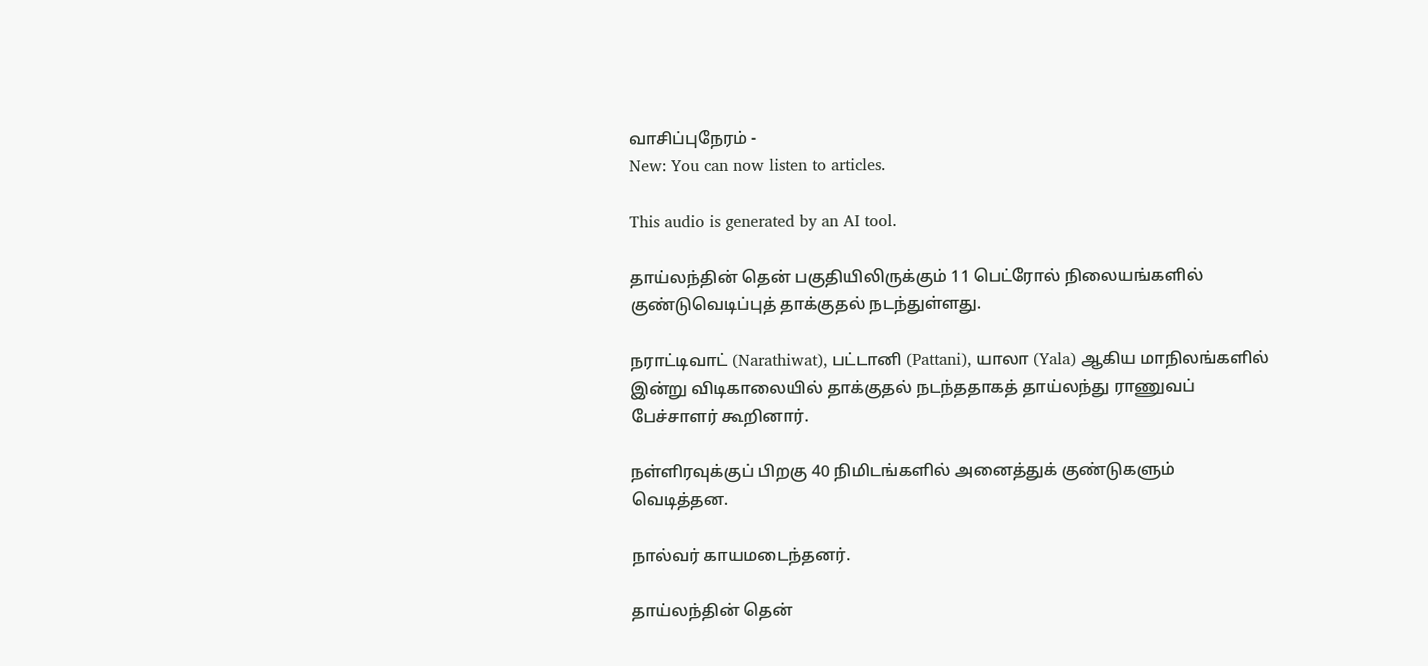வாசிப்புநேரம் -
New: You can now listen to articles.

This audio is generated by an AI tool.

தாய்லந்தின் தென் பகுதியிலிருக்கும் 11 பெட்ரோல் நிலையங்களில் குண்டுவெடிப்புத் தாக்குதல் நடந்துள்ளது.

நராட்டிவாட் (Narathiwat), பட்டானி (Pattani), யாலா (Yala) ஆகிய மாநிலங்களில் இன்று விடிகாலையில் தாக்குதல் நடந்ததாகத் தாய்லந்து ராணுவப் பேச்சாளர் கூறினார்.

நள்ளிரவுக்குப் பிறகு 40 நிமிடங்களில் அனைத்துக் குண்டுகளும் வெடித்தன.

நால்வர் காயமடைந்தனர்.

தாய்லந்தின் தென்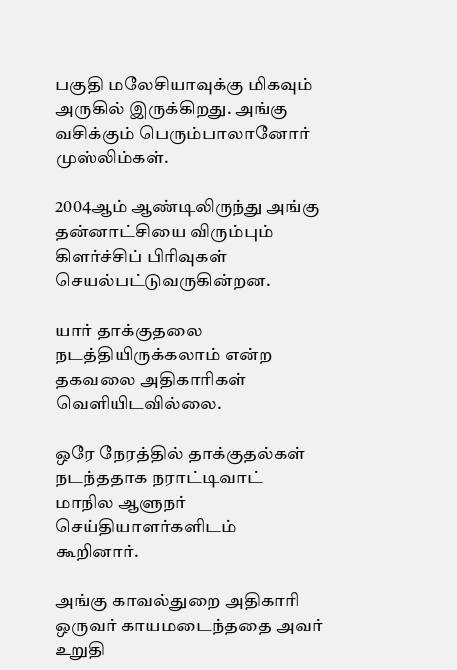பகுதி மலேசியாவுக்கு மிகவும் அருகில் இருக்கிறது. அங்கு வசிக்கும் பெரும்பாலானோர் முஸ்லிம்கள்.

2004ஆம் ஆண்டிலிருந்து அங்கு தன்னாட்சியை விரும்பும் கிளர்ச்சிப் பிரிவுகள் செயல்பட்டுவருகின்றன.

யார் தாக்குதலை நடத்தியிருக்கலாம் என்ற தகவலை அதிகாரிகள் வெளியிடவில்லை.

ஒரே நேரத்தில் தாக்குதல்கள் நடந்ததாக நராட்டிவாட் மாநில ஆளுநர் செய்தியாளர்களிடம் கூறினார்.

அங்கு காவல்துறை அதிகாரி ஒருவர் காயமடைந்ததை அவர் உறுதி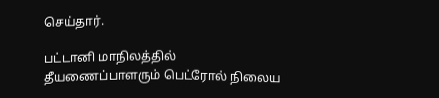செய்தார்.

பட்டானி மாநிலத்தில் தீயணைப்பாளரும் பெட்ரோல் நிலைய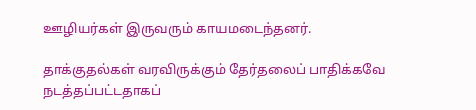ஊழியர்கள் இருவரும் காயமடைந்தனர்.

தாக்குதல்கள் வரவிருக்கும் தேர்தலைப் பாதிக்கவே நடத்தப்பட்டதாகப்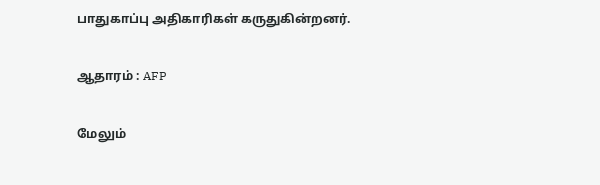பாதுகாப்பு அதிகாரிகள் கருதுகின்றனர்.

ஆதாரம் : AFP

மேலும்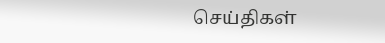செய்திகள்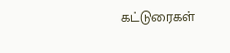கட்டுரைகள்